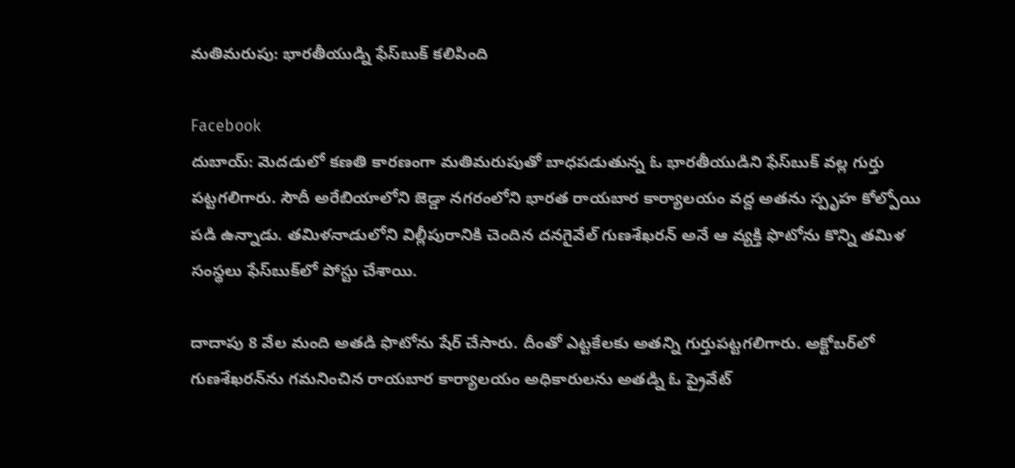మతిమరుపు: భారతీయుడ్ని ఫేస్‌బుక్ కలిపింది

Facebook
దుబాయ్: మెదడులో కణతి కారణంగా మతిమరుపుతో బాధపడుతున్న ఓ భారతీయుడిని ఫేస్‌బుక్ వల్ల గుర్తు పట్టగలిగారు. సౌదీ అరేబియాలోని జెడ్డా నగరంలోని భారత రాయబార కార్యాలయం వద్ద అతను స్పృహ కోల్పోయి పడి ఉన్నాడు. తమిళనాడులోని విల్లీపురానికి చెందిన దనగైవేల్ గుణశేఖరన్ అనే ఆ వ్యక్తి ఫొటోను కొన్ని తమిళ సంస్థలు ఫేస్‌బుక్‌లో పోస్టు చేశాయి.

దాదాపు 8 వేల మంది అతడి ఫొటోను షేర్ చేసారు. దీంతో ఎట్టకేలకు అతన్ని గుర్తుపట్టగలిగారు. అక్టోబర్‌లో గుణశేఖరన్‌ను గమనించిన రాయబార కార్యాలయం అధికారులను అతడ్ని ఓ ప్రైవేట్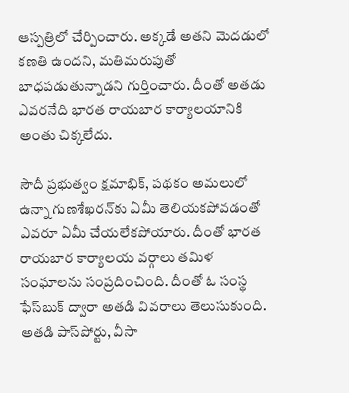ఆస్పత్రిలో చేర్పించారు. అక్కడే అతని మెదడులో కణతి ఉందని, మతిమరుపుతో బాధపడుతున్నాడని గుర్తించారు. దీంతో అతడు ఎవరనేది భారత రాయబార కార్యాలయానికి అంతు చిక్కలేదు.

సౌదీ ప్రభుత్వం క్షమాభిక్, పథకం అమలులో ఉన్నా గుణశేఖరన్‌కు ఏమీ తెలియకపోవడంతో ఎవరూ ఏమీ చేయలేకపోయారు. దీంతో భారత రాయబార కార్యాలయ వర్గాలు తమిళ సంఘాలను సంప్రదించింది. దీంతో ఓ సంస్థ ఫేస్‌బుక్ ద్వారా అతడి వివరాలు తెలుసుకుంది. అతడి పాస్‌పోర్టు, వీసా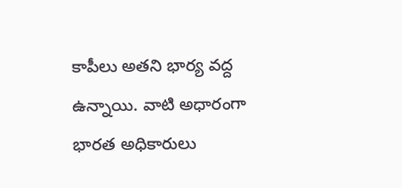కాపీలు అతని భార్య వద్ద ఉన్నాయి. వాటి అధారంగా భారత అధికారులు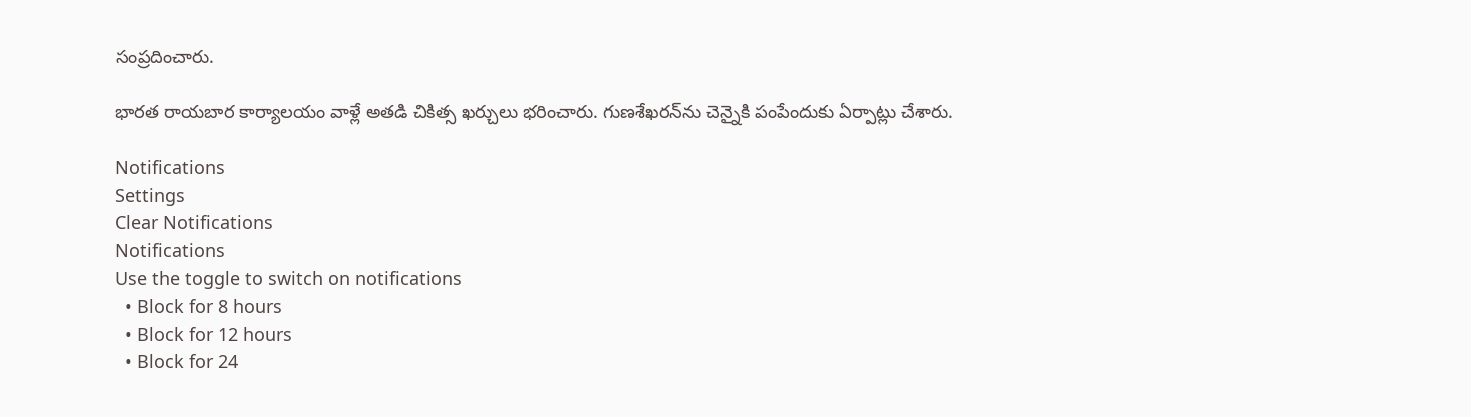సంప్రదించారు.

భారత రాయబార కార్యాలయం వాళ్లే అతడి చికిత్స ఖర్చులు భరించారు. గుణశేఖరన్‌ను చెన్నైకి పంపేందుకు ఏర్పాట్లు చేశారు.

Notifications
Settings
Clear Notifications
Notifications
Use the toggle to switch on notifications
  • Block for 8 hours
  • Block for 12 hours
  • Block for 24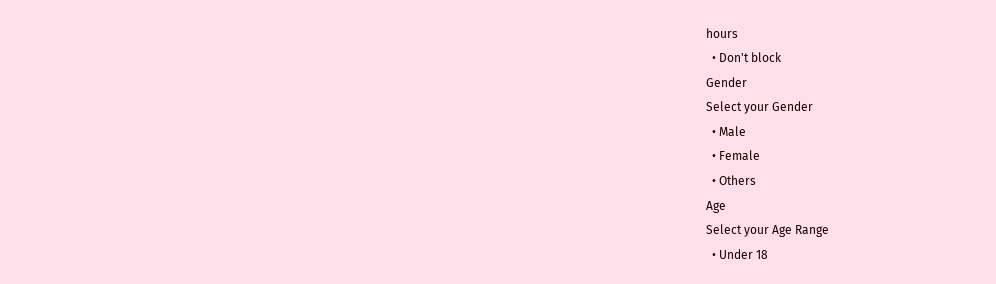hours
  • Don't block
Gender
Select your Gender
  • Male
  • Female
  • Others
Age
Select your Age Range
  • Under 18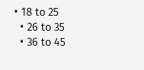• 18 to 25
  • 26 to 35
  • 36 to 45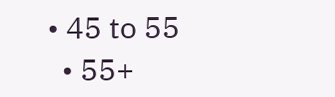• 45 to 55
  • 55+